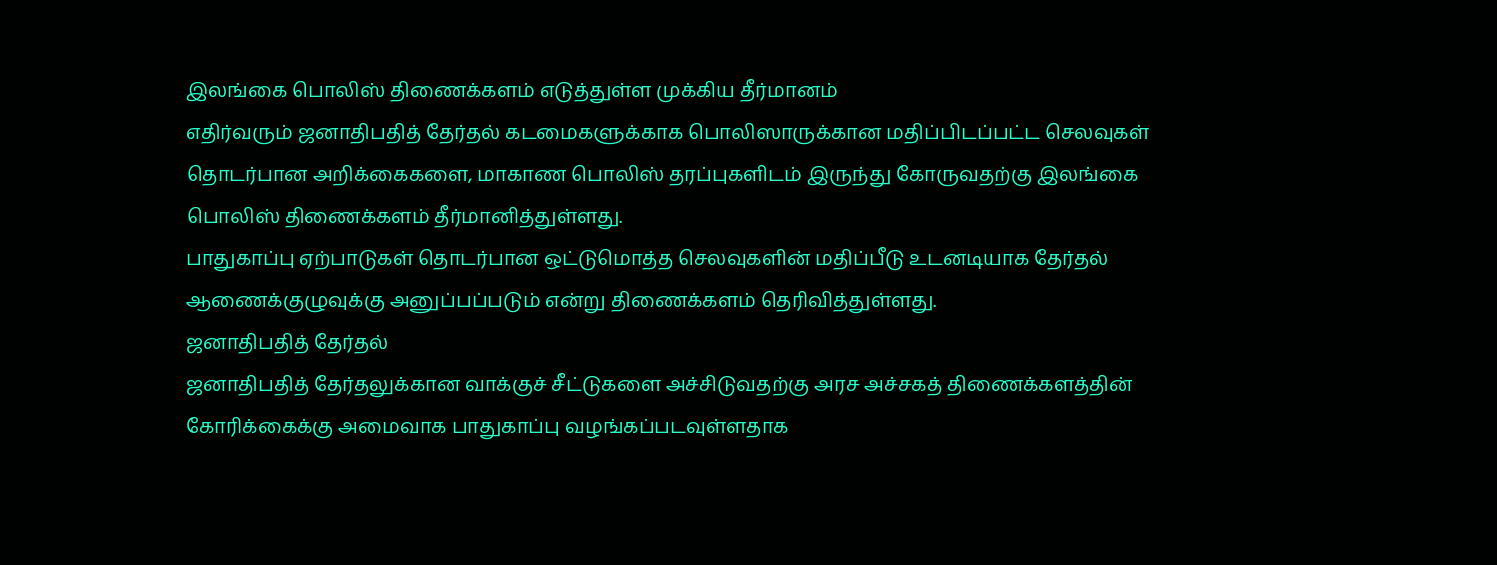இலங்கை பொலிஸ் திணைக்களம் எடுத்துள்ள முக்கிய தீர்மானம்
எதிர்வரும் ஜனாதிபதித் தேர்தல் கடமைகளுக்காக பொலிஸாருக்கான மதிப்பிடப்பட்ட செலவுகள் தொடர்பான அறிக்கைகளை, மாகாண பொலிஸ் தரப்புகளிடம் இருந்து கோருவதற்கு இலங்கை பொலிஸ் திணைக்களம் தீர்மானித்துள்ளது.
பாதுகாப்பு ஏற்பாடுகள் தொடர்பான ஒட்டுமொத்த செலவுகளின் மதிப்பீடு உடனடியாக தேர்தல் ஆணைக்குழுவுக்கு அனுப்பப்படும் என்று திணைக்களம் தெரிவித்துள்ளது.
ஜனாதிபதித் தேர்தல்
ஜனாதிபதித் தேர்தலுக்கான வாக்குச் சீட்டுகளை அச்சிடுவதற்கு அரச அச்சகத் திணைக்களத்தின் கோரிக்கைக்கு அமைவாக பாதுகாப்பு வழங்கப்படவுள்ளதாக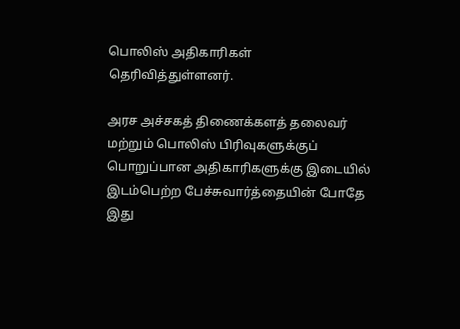பொலிஸ் அதிகாரிகள் தெரிவித்துள்ளனர்.

அரச அச்சகத் திணைக்களத் தலைவர் மற்றும் பொலிஸ் பிரிவுகளுக்குப் பொறுப்பான அதிகாரிகளுக்கு இடையில் இடம்பெற்ற பேச்சுவார்த்தையின் போதே இது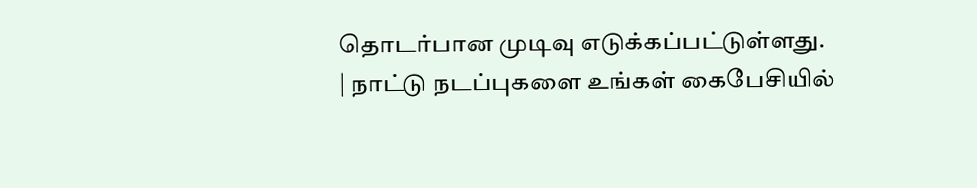தொடர்பான முடிவு எடுக்கப்பட்டுள்ளது.
| நாட்டு நடப்புகளை உங்கள் கைபேசியில்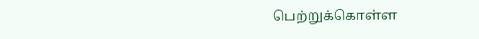பெற்றுக்கொள்ள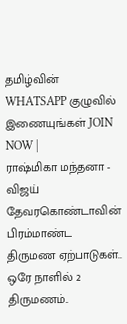தமிழ்வின் WHATSAPP குழுவில் இணையுங்கள் JOIN NOW |
ராஷ்மிகா மந்தனா - விஜய் தேவரகொண்டாவின் பிரம்மாண்ட திருமண ஏற்பாடுகள்.. ஒரே நாளில் 2 திருமணம்..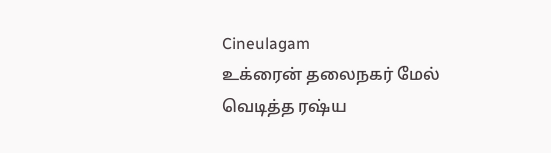Cineulagam
உக்ரைன் தலைநகர் மேல் வெடித்த ரஷ்ய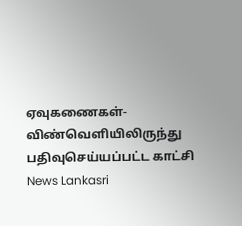ஏவுகணைகள்- விண்வெளியிலிருந்து பதிவுசெய்யப்பட்ட காட்சி News Lankasri